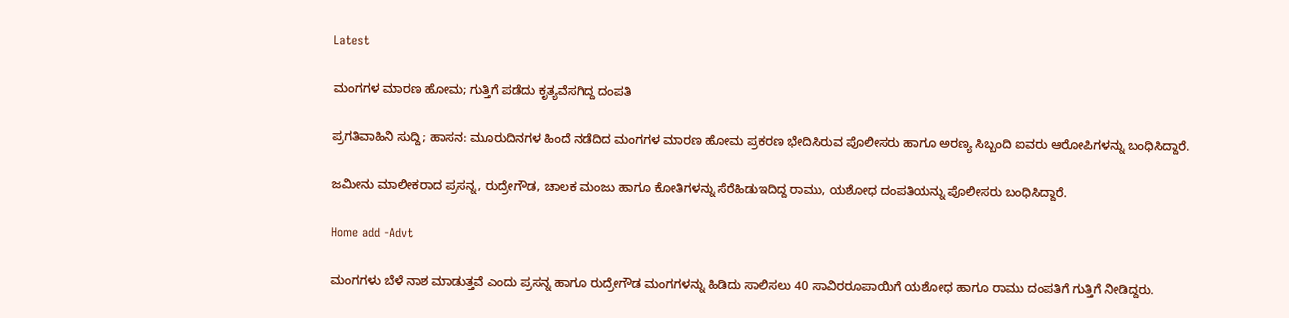Latest

ಮಂಗಗಳ ಮಾರಣ ಹೋಮ; ಗುತ್ತಿಗೆ ಪಡೆದು ಕೃತ್ಯವೆಸಗಿದ್ದ ದಂಪತಿ

ಪ್ರಗತಿವಾಹಿನಿ ಸುದ್ದಿ; ಹಾಸನ: ಮೂರುದಿನಗಳ ಹಿಂದೆ ನಡೆದಿದ ಮಂಗಗಳ ಮಾರಣ ಹೋಮ ಪ್ರಕರಣ ಭೇದಿಸಿರುವ ಪೊಲೀಸರು ಹಾಗೂ ಅರಣ್ಯ ಸಿಬ್ಬಂದಿ ಐವರು ಆರೋಪಿಗಳನ್ನು ಬಂಧಿಸಿದ್ದಾರೆ.

ಜಮೀನು ಮಾಲೀಕರಾದ ಪ್ರಸನ್ನ, ರುದ್ರೇಗೌಡ, ಚಾಲಕ ಮಂಜು ಹಾಗೂ ಕೋತಿಗಳನ್ನು ಸೆರೆಹಿಡುಇದಿದ್ದ ರಾಮು, ಯಶೋಧ ದಂಪತಿಯನ್ನು ಪೊಲೀಸರು ಬಂಧಿಸಿದ್ದಾರೆ.

Home add -Advt

ಮಂಗಗಳು ಬೆಳೆ ನಾಶ ಮಾಡುತ್ತವೆ ಎಂದು ಪ್ರಸನ್ನ ಹಾಗೂ ರುದ್ರೇಗೌಡ ಮಂಗಗಳನ್ನು ಹಿಡಿದು ಸಾಲಿಸಲು 40 ಸಾವಿರರೂಪಾಯಿಗೆ ಯಶೋಧ ಹಾಗೂ ರಾಮು ದಂಪತಿಗೆ ಗುತ್ತಿಗೆ ನೀಡಿದ್ದರು.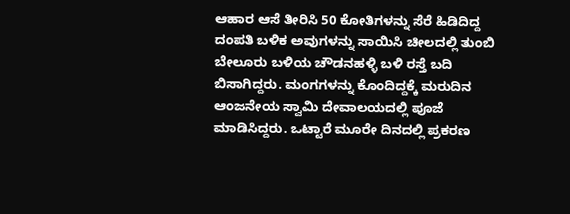ಆಹಾರ ಆಸೆ ತೀರಿಸಿ 50 ಕೋತಿಗಳನ್ನು ಸೆರೆ ಹಿಡಿದಿದ್ದ ದಂಪತಿ ಬಳಿಕ ಅವುಗಳನ್ನು ಸಾಯಿಸಿ ಚೀಲದಲ್ಲಿ ತುಂಬಿ ಬೇಲೂರು ಬಳಿಯ ಚೌಡನಹಳ್ಳಿ ಬಳಿ ರಸ್ತೆ ಬದಿ ಬಿಸಾಗಿದ್ದರು. ಮಂಗಗಳನ್ನು ಕೊಂದಿದ್ದಕ್ಕೆ ಮರುದಿನ ಆಂಜನೇಯ ಸ್ವಾಮಿ ದೇವಾಲಯದಲ್ಲಿ ಪೂಜೆ ಮಾಡಿಸಿದ್ದರು. ಒಟ್ಟಾರೆ ಮೂರೇ ದಿನದಲ್ಲಿ ಪ್ರಕರಣ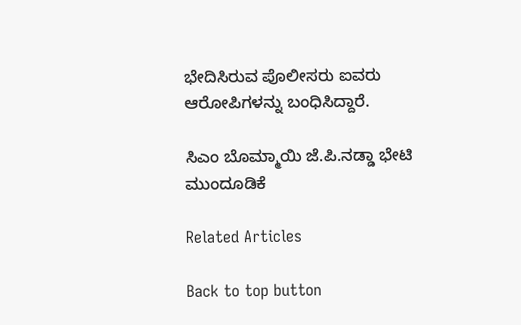ಭೇದಿಸಿರುವ ಪೊಲೀಸರು ಐವರು ಆರೋಪಿಗಳನ್ನು ಬಂಧಿಸಿದ್ದಾರೆ.

ಸಿಎಂ ಬೊಮ್ಮಾಯಿ ಜೆ.ಪಿ.ನಡ್ಡಾ ಭೇಟಿ ಮುಂದೂಡಿಕೆ

Related Articles

Back to top button